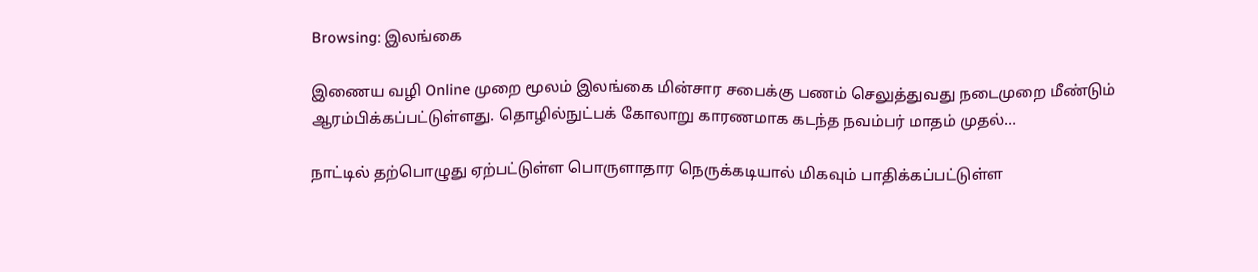Browsing: இலங்கை

இணைய வழி Online முறை மூலம் இலங்கை மின்சார சபைக்கு பணம் செலுத்துவது நடைமுறை மீண்டும் ஆரம்பிக்கப்பட்டுள்ளது. தொழில்நுட்பக் கோலாறு காரணமாக கடந்த நவம்பர் மாதம் முதல்…

நாட்டில் தற்பொழுது ஏற்பட்டுள்ள பொருளாதார நெருக்கடியால் மிகவும் பாதிக்கப்பட்டுள்ள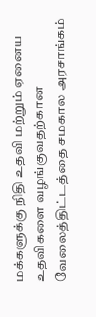மக்களுக்கு நிதி உதவி மற்றும் ஏனைய உதவிகளை வழங்குவதற்கான வேலைத்திட்டத்தை சமகால அரசாங்கம்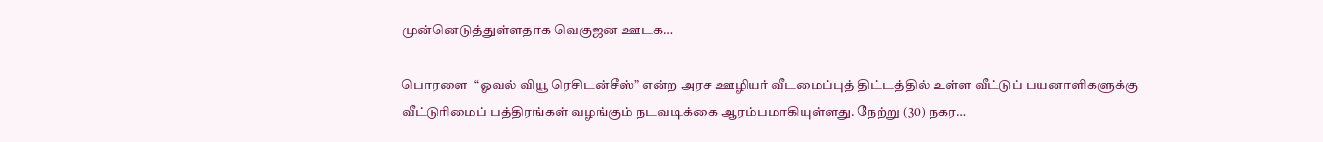முன்னெடுத்துள்ளதாக வெகுஜன ஊடக…

பொரளை  “ஓவல் வியூ ரெசிடன்சீஸ்” என்ற அரச ஊழியர் வீடமைப்புத் திட்டத்தில் உள்ள வீட்டுப் பயனாளிகளுக்கு வீட்டுரிமைப் பத்திரங்கள் வழங்கும் நடவடிக்கை ஆரம்பமாகியுள்ளது. நேற்று (30) நகர…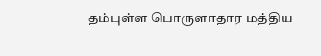தம்புள்ள பொருளாதார மத்திய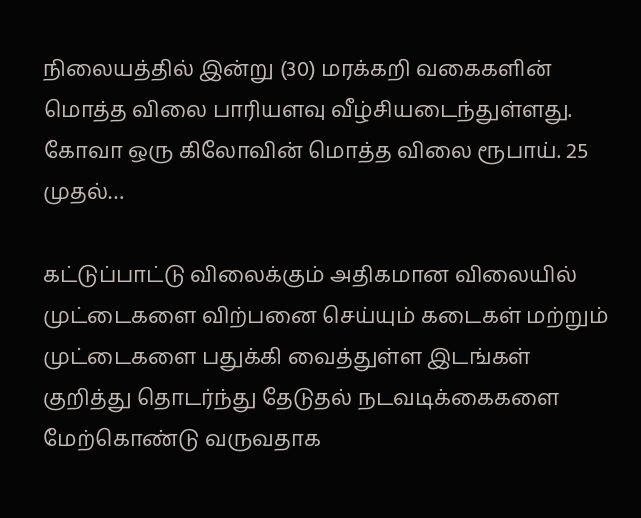நிலையத்தில் இன்று (30) மரக்கறி வகைகளின் மொத்த விலை பாரியளவு வீழ்சியடைந்துள்ளது. கோவா ஒரு கிலோவின் மொத்த விலை ரூபாய். 25 முதல்…

கட்டுப்பாட்டு விலைக்கும் அதிகமான விலையில் முட்டைகளை விற்பனை செய்யும் கடைகள் மற்றும் முட்டைகளை பதுக்கி வைத்துள்ள இடங்கள் குறித்து தொடர்ந்து தேடுதல் நடவடிக்கைகளை மேற்கொண்டு வருவதாக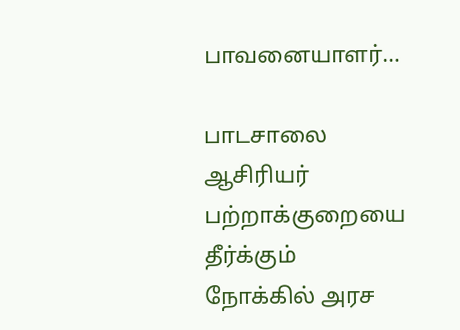பாவனையாளர்…

பாடசாலை ஆசிரியர் பற்றாக்குறையை தீர்க்கும் நோக்கில் அரச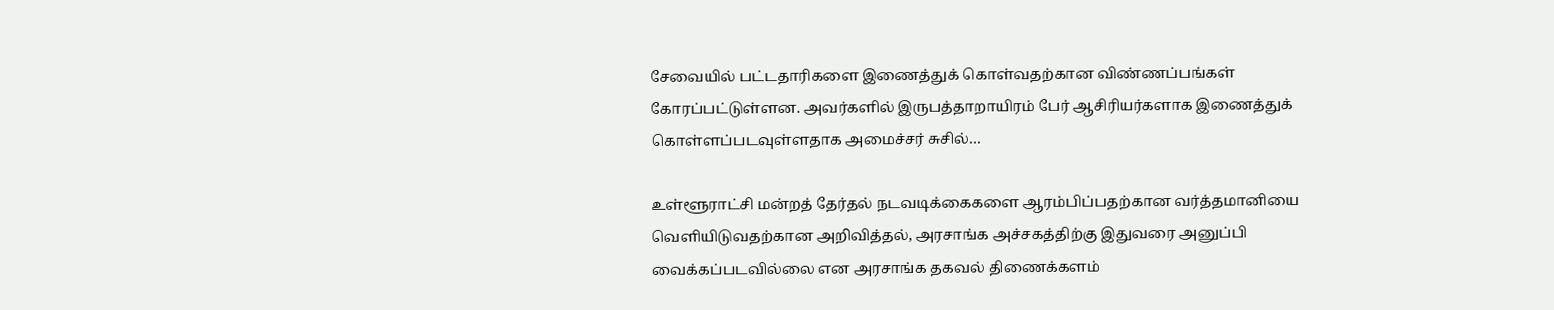சேவையில் பட்டதாரிகளை இணைத்துக் கொள்வதற்கான விண்ணப்பங்கள் கோரப்பட்டுள்ளன. அவர்களில் இருபத்தாறாயிரம் பேர் ஆசிரியர்களாக இணைத்துக் கொள்ளப்படவுள்ளதாக அமைச்சர் சுசில்…

உள்ளூராட்சி மன்றத் தேர்தல் நடவடிக்கைகளை ஆரம்பிப்பதற்கான வர்த்தமானியை வெளியிடுவதற்கான அறிவித்தல், அரசாங்க அச்சகத்திற்கு இதுவரை அனுப்பி வைக்கப்படவில்லை என அரசாங்க தகவல் திணைக்களம்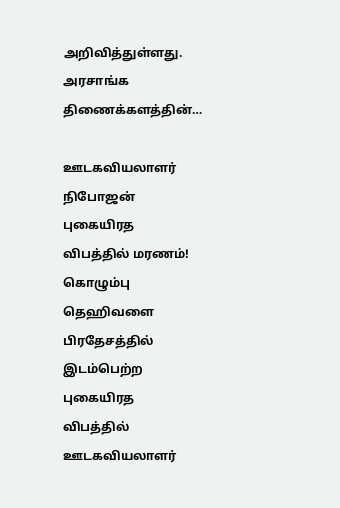அறிவித்துள்ளது. அரசாங்க திணைக்களத்தின்…

ஊடகவியலாளர் நிபோஜன் புகையிரத விபத்தில் மரணம்! கொழும்பு தெஹிவளை பிரதேசத்தில் இடம்பெற்ற புகையிரத விபத்தில் ஊடகவியலாளர்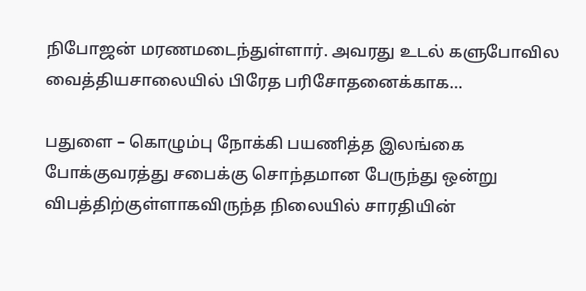நிபோஜன் மரணமடைந்துள்ளார். அவரது உடல் களுபோவில வைத்தியசாலையில் பிரேத பரிசோதனைக்காக…

பதுளை – கொழும்பு நோக்கி பயணித்த இலங்கை போக்குவரத்து சபைக்கு சொந்தமான பேருந்து ஒன்று விபத்திற்குள்ளாகவிருந்த நிலையில் சாரதியின்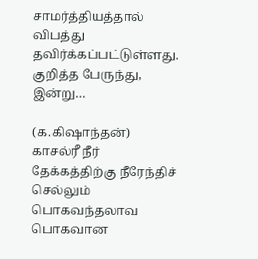சாமர்த்தியத்தால் விபத்து தவிர்க்கப்பட்டுள்ளது. குறித்த பேருந்து, இன்று…

(க.கிஷாந்தன்) காசல்ரீ நீர் தேக்கத்திற்கு நீரேந்திச் செல்லும் பொகவந்தலாவ பொகவான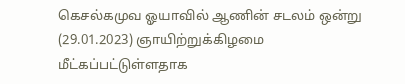கெசல்கமுவ ஓயாவில் ஆணின் சடலம் ஒன்று (29.01.2023) ஞாயிற்றுக்கிழமை மீட்கப்பட்டுள்ளதாக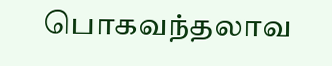பொகவந்தலாவ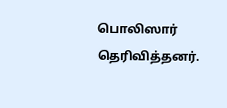பொலிஸார் தெரிவித்தனர்.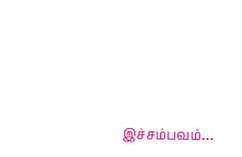இச்சம்பவம்…